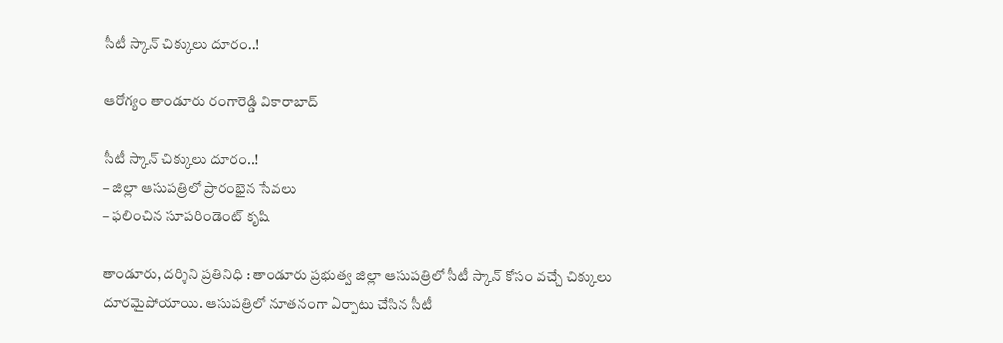సీటీ స్కాన్ చిక్కులు దూరం..!

ఆరోగ్యం తాండూరు రంగారెడ్డి వికారాబాద్

సీటీ స్కాన్ చిక్కులు దూరం..!
– జిల్లా ఆసుప‌త్రిలో ప్రారంభైన సేవ‌లు
– ఫ‌లించిన సూప‌రిండెంట్ కృషి

తాండూరు, ద‌ర్శిని ప్ర‌తినిధి : తాండూరు ప్ర‌భుత్వ జిల్లా ఆసుప‌త్రిలో సీటీ స్కాన్ కోసం వ‌చ్చే చిక్కులు దూర‌మైపోయాయి. ఆసుప‌త్రిలో నూతనంగా ఏర్పాటు చేసిన సీటీ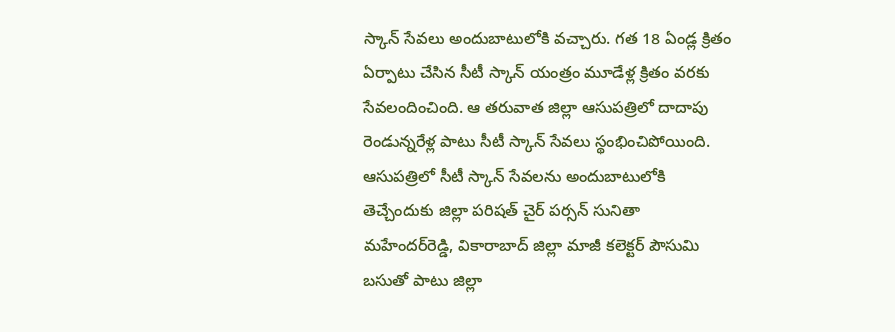స్కాన్ సేవ‌లు అందుబాటులోకి వ‌చ్చారు. గ‌త 18 ఏండ్ల క్రితం ఏర్పాటు చేసిన సీటీ స్కాన్ యంత్రం మూడేళ్ల క్రితం వ‌ర‌కు సేవ‌లందించింది. ఆ త‌రువాత జిల్లా ఆసుప‌త్రిలో దాదాపు రెండున్న‌రేళ్ల పాటు సీటీ స్కాన్ సేవ‌లు స్థంభించిపోయింది. ఆసుప‌త్రిలో సీటీ స్కాన్ సేవ‌ల‌ను అందుబాటులోకి తెచ్చేందుకు జిల్లా ప‌రిష‌త్ చైర్ ప‌ర్స‌న్ సునితా మ‌హేంద‌ర్‌రెడ్డి, వికారాబాద్ జిల్లా మాజీ క‌లెక్ట‌ర్ పౌసుమి బ‌సుతో పాటు జిల్లా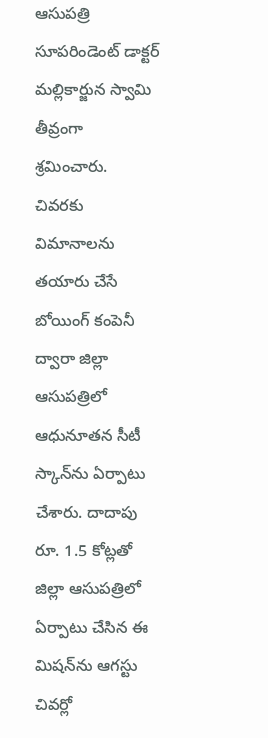ఆసుప‌త్రి సూప‌రిండెంట్ డాక్ట‌ర్ మ‌ల్లికార్జున స్వామి తీవ్రంగా శ్ర‌మించారు. చివ‌ర‌కు విమానాల‌ను త‌యారు చేసే బోయింగ్ కంపెనీ ద్వారా జిల్లా ఆసుప‌త్రిలో ఆధునూత‌న సీటీ స్కాన్‌ను ఏర్పాటు చేశారు. దాదాపు రూ. 1.5 కోట్ల‌తో జిల్లా ఆసుప‌త్రిలో ఏర్పాటు చేసిన ఈ మిష‌న్‌ను ఆగ‌స్టు చివ‌ర్లో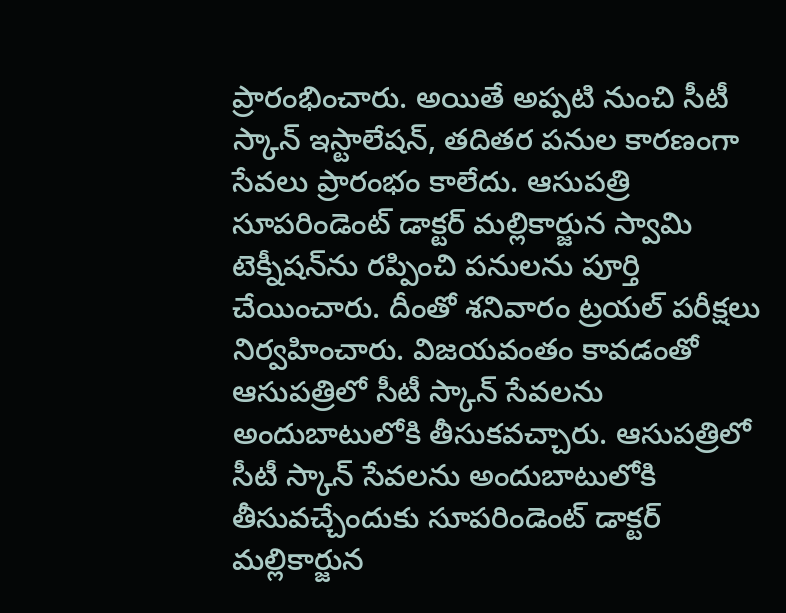ప్రారంభించారు. అయితే అప్ప‌టి నుంచి సీటీ స్కాన్ ఇస్టాలేష‌న్‌, త‌దిత‌ర ప‌నుల కార‌ణంగా సేవ‌లు ప్రారంభం కాలేదు. ఆసుప‌త్రి సూప‌రిండెంట్ డాక్ట‌ర్ మ‌ల్లికార్జున స్వామి టెక్నీష‌న్‌ను ర‌ప్పించి ప‌నుల‌ను పూర్తి చేయించారు. దీంతో శ‌నివారం ట్రయ‌ల్ ప‌రీక్ష‌లు నిర్వ‌హించారు. విజ‌య‌వంతం కావ‌డంతో ఆసుప‌త్రిలో సీటీ స్కాన్ సేవ‌ల‌ను అందుబాటులోకి తీసుక‌వ‌చ్చారు. ఆసుప‌త్రిలో సీటీ స్కాన్ సేవ‌ల‌ను అందుబాటులోకి తీసువ‌చ్చేందుకు సూప‌రిండెంట్ డాక్ట‌ర్ మ‌ల్లికార్జున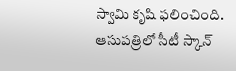స్వామి కృషి ఫ‌లించింది. ఆసుప‌త్రిలో సీటీ స్కాన్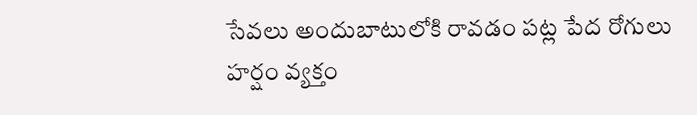సేవ‌లు అందుబాటులోకి రావ‌డం ప‌ట్ల పేద రోగులు హ‌ర్షం వ్య‌క్తం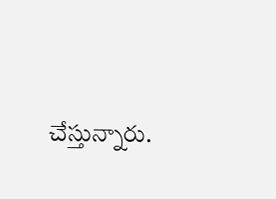చేస్తున్నారు.